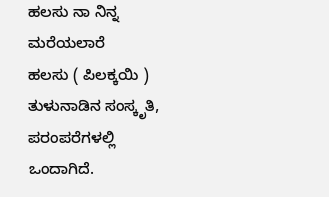ಹಲಸು ನಾ ನಿನ್ನ ಮರೆಯಲಾರೆ
ಹಲಸು ( ಪಿಲಕ್ಕಯಿ ) ತುಳುನಾಡಿನ ಸಂಸ್ಕೃತಿ, ಪರಂಪರೆಗಳಲ್ಲಿ ಒಂದಾಗಿದೆ.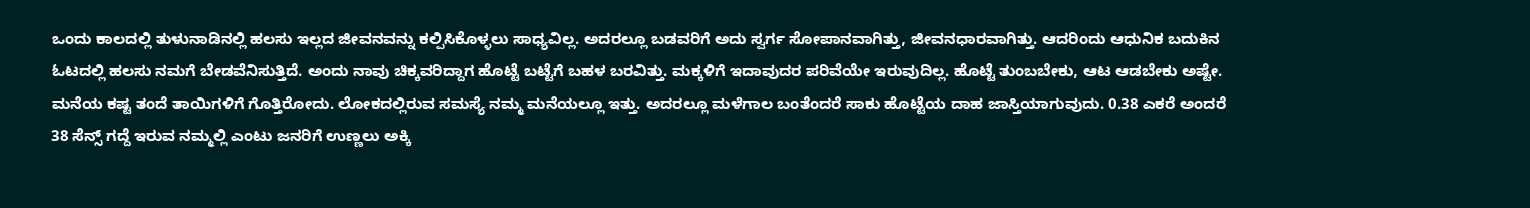ಒಂದು ಕಾಲದಲ್ಲಿ ತುಳುನಾಡಿನಲ್ಲಿ ಹಲಸು ಇಲ್ಲದ ಜೀವನವನ್ನು ಕಲ್ಪಿಸಿಕೊಳ್ಳಲು ಸಾಧ್ಯವಿಲ್ಲ. ಅದರಲ್ಲೂ ಬಡವರಿಗೆ ಅದು ಸ್ವರ್ಗ ಸೋಪಾನವಾಗಿತ್ತು, ಜೀವನಧಾರವಾಗಿತ್ತು. ಆದರಿಂದು ಆಧುನಿಕ ಬದುಕಿನ ಓಟದಲ್ಲಿ ಹಲಸು ನಮಗೆ ಬೇಡವೆನಿಸುತ್ತಿದೆ. ಅಂದು ನಾವು ಚಿಕ್ಕವರಿದ್ದಾಗ ಹೊಟ್ಟೆ ಬಟ್ಟೆಗೆ ಬಹಳ ಬರವಿತ್ತು. ಮಕ್ಕಳಿಗೆ ಇದಾವುದರ ಪರಿವೆಯೇ ಇರುವುದಿಲ್ಲ. ಹೊಟ್ಟೆ ತುಂಬಬೇಕು, ಆಟ ಆಡಬೇಕು ಅಷ್ಟೇ. ಮನೆಯ ಕಷ್ಟ ತಂದೆ ತಾಯಿಗಳಿಗೆ ಗೊತ್ತಿರೋದು. ಲೋಕದಲ್ಲಿರುವ ಸಮಸ್ಯೆ ನಮ್ಮ ಮನೆಯಲ್ಲೂ ಇತ್ತು. ಅದರಲ್ಲೂ ಮಳೆಗಾಲ ಬಂತೆಂದರೆ ಸಾಕು ಹೊಟ್ಟೆಯ ದಾಹ ಜಾಸ್ತಿಯಾಗುವುದು. 0.38 ಎಕರೆ ಅಂದರೆ 38 ಸೆನ್ಸ್ ಗದ್ದೆ ಇರುವ ನಮ್ಮಲ್ಲಿ ಎಂಟು ಜನರಿಗೆ ಉಣ್ಣಲು ಅಕ್ಕಿ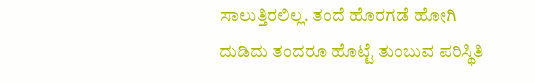ಸಾಲುತ್ತಿರಲಿಲ್ಲ. ತಂದೆ ಹೊರಗಡೆ ಹೋಗಿ ದುಡಿದು ತಂದರೂ ಹೊಟ್ಟೆ ತುಂಬುವ ಪರಿಸ್ಥಿತಿ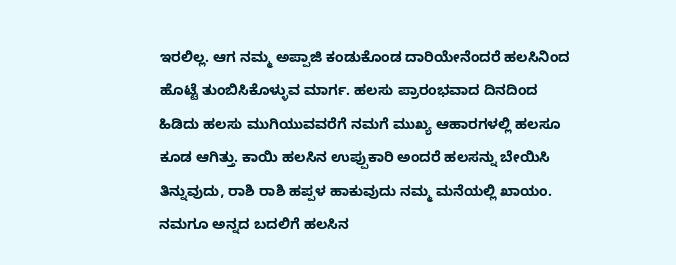ಇರಲಿಲ್ಲ. ಆಗ ನಮ್ಮ ಅಪ್ಪಾಜಿ ಕಂಡುಕೊಂಡ ದಾರಿಯೇನೆಂದರೆ ಹಲಸಿನಿಂದ ಹೊಟ್ಟೆ ತುಂಬಿಸಿಕೊಳ್ಳುವ ಮಾರ್ಗ. ಹಲಸು ಪ್ರಾರಂಭವಾದ ದಿನದಿಂದ ಹಿಡಿದು ಹಲಸು ಮುಗಿಯುವವರೆಗೆ ನಮಗೆ ಮುಖ್ಯ ಆಹಾರಗಳಲ್ಲಿ ಹಲಸೂ ಕೂಡ ಆಗಿತ್ತು. ಕಾಯಿ ಹಲಸಿನ ಉಪ್ಪುಕಾರಿ ಅಂದರೆ ಹಲಸನ್ನು ಬೇಯಿಸಿ ತಿನ್ನುವುದು, ರಾಶಿ ರಾಶಿ ಹಪ್ಪಳ ಹಾಕುವುದು ನಮ್ಮ ಮನೆಯಲ್ಲಿ ಖಾಯಂ. ನಮಗೂ ಅನ್ನದ ಬದಲಿಗೆ ಹಲಸಿನ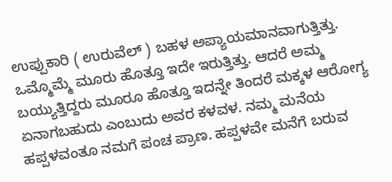ಉಪ್ಪುಕಾರಿ ( ಉರುವೆಲ್ ) ಬಹಳ ಅಪ್ಯಾಯಮಾನವಾಗುತ್ತಿತ್ತು. ಒಮ್ಮೊಮ್ಮೆ ಮೂರು ಹೊತ್ತೂ ಇದೇ ಇರುತ್ತಿತ್ತು. ಆದರೆ ಅಮ್ಮ ಬಯ್ಯುತ್ತಿದ್ದರು ಮೂರೂ ಹೊತ್ತೂ ಇದನ್ನೇ ತಿಂದರೆ ಮಕ್ಕಳ ಆರೋಗ್ಯ ಏನಾಗಬಹುದು ಎಂಬುದು ಅವರ ಕಳವಳ. ನಮ್ಮ ಮನೆಯ ಹಪ್ಪಳವಂತೂ ನಮಗೆ ಪಂಚ ಪ್ರಾಣ. ಹಪ್ಪಳವೇ ಮನೆಗೆ ಬರುವ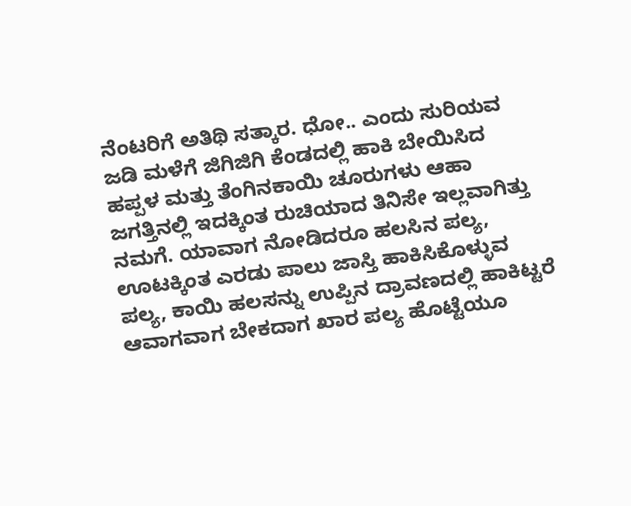ನೆಂಟರಿಗೆ ಅತಿಥಿ ಸತ್ಕಾರ. ಧೋ.. ಎಂದು ಸುರಿಯವ ಜಡಿ ಮಳೆಗೆ ಜಿಗಿಜಿಗಿ ಕೆಂಡದಲ್ಲಿ ಹಾಕಿ ಬೇಯಿಸಿದ ಹಪ್ಪಳ ಮತ್ತು ತೆಂಗಿನಕಾಯಿ ಚೂರುಗಳು ಆಹಾ ಜಗತ್ತಿನಲ್ಲಿ ಇದಕ್ಕಿಂತ ರುಚಿಯಾದ ತಿನಿಸೇ ಇಲ್ಲವಾಗಿತ್ತು ನಮಗೆ. ಯಾವಾಗ ನೋಡಿದರೂ ಹಲಸಿನ ಪಲ್ಯ, ಊಟಕ್ಕಿಂತ ಎರಡು ಪಾಲು ಜಾಸ್ತಿ ಹಾಕಿಸಿಕೊಳ್ಳುವ ಪಲ್ಯ, ಕಾಯಿ ಹಲಸನ್ನು ಉಪ್ಪಿನ ದ್ರಾವಣದಲ್ಲಿ ಹಾಕಿಟ್ಟರೆ ಆವಾಗವಾಗ ಬೇಕದಾಗ ಖಾರ ಪಲ್ಯ ಹೊಟ್ಟೆಯೂ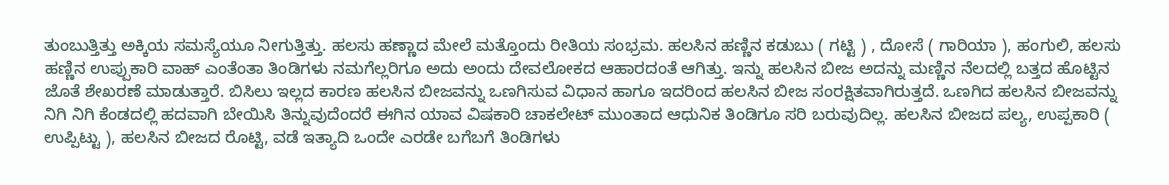ತುಂಬುತ್ತಿತ್ತು ಅಕ್ಕಿಯ ಸಮಸ್ಯೆಯೂ ನೀಗುತ್ತಿತ್ತು. ಹಲಸು ಹಣ್ಣಾದ ಮೇಲೆ ಮತ್ತೊಂದು ರೀತಿಯ ಸಂಭ್ರಮ. ಹಲಸಿನ ಹಣ್ಣಿನ ಕಡುಬು ( ಗಟ್ಟಿ ) , ದೋಸೆ ( ಗಾರಿಯಾ ), ಹಂಗುಲಿ, ಹಲಸು ಹಣ್ಣಿನ ಉಪ್ಪುಕಾರಿ ವಾಹ್ ಎಂತೆಂತಾ ತಿಂಡಿಗಳು ನಮಗೆಲ್ಲರಿಗೂ ಅದು ಅಂದು ದೇವಲೋಕದ ಆಹಾರದಂತೆ ಆಗಿತ್ತು. ಇನ್ನು ಹಲಸಿನ ಬೀಜ ಅದನ್ನು ಮಣ್ಣಿನ ನೆಲದಲ್ಲಿ ಬತ್ತದ ಹೊಟ್ಟಿನ ಜೊತೆ ಶೇಖರಣೆ ಮಾಡುತ್ತಾರೆ. ಬಿಸಿಲು ಇಲ್ಲದ ಕಾರಣ ಹಲಸಿನ ಬೀಜವನ್ನು ಒಣಗಿಸುವ ವಿಧಾನ ಹಾಗೂ ಇದರಿಂದ ಹಲಸಿನ ಬೀಜ ಸಂರಕ್ಷಿತವಾಗಿರುತ್ತದೆ. ಒಣಗಿದ ಹಲಸಿನ ಬೀಜವನ್ನು ನಿಗಿ ನಿಗಿ ಕೆಂಡದಲ್ಲಿ ಹದವಾಗಿ ಬೇಯಿಸಿ ತಿನ್ನುವುದೆಂದರೆ ಈಗಿನ ಯಾವ ವಿಷಕಾರಿ ಚಾಕಲೇಟ್ ಮುಂತಾದ ಆಧುನಿಕ ತಿಂಡಿಗೂ ಸರಿ ಬರುವುದಿಲ್ಲ. ಹಲಸಿನ ಬೀಜದ ಪಲ್ಯ, ಉಪ್ಪಕಾರಿ ( ಉಪ್ಪಿಟ್ಟು ), ಹಲಸಿನ ಬೀಜದ ರೊಟ್ಟಿ, ವಡೆ ಇತ್ಯಾದಿ ಒಂದೇ ಎರಡೇ ಬಗೆಬಗೆ ತಿಂಡಿಗಳು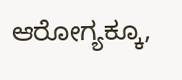ಆರೋಗ್ಯಕ್ಕೂ,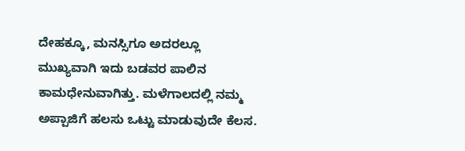ದೇಹಕ್ಕೂ, ಮನಸ್ಸಿಗೂ ಅದರಲ್ಲೂ ಮುಖ್ಯವಾಗಿ ಇದು ಬಡವರ ಪಾಲಿನ ಕಾಮಧೇನುವಾಗಿತ್ತು. ಮಳೆಗಾಲದಲ್ಲಿ ನಮ್ಮ ಅಪ್ಪಾಜಿಗೆ ಹಲಸು ಒಟ್ಟು ಮಾಡುವುದೇ ಕೆಲಸ.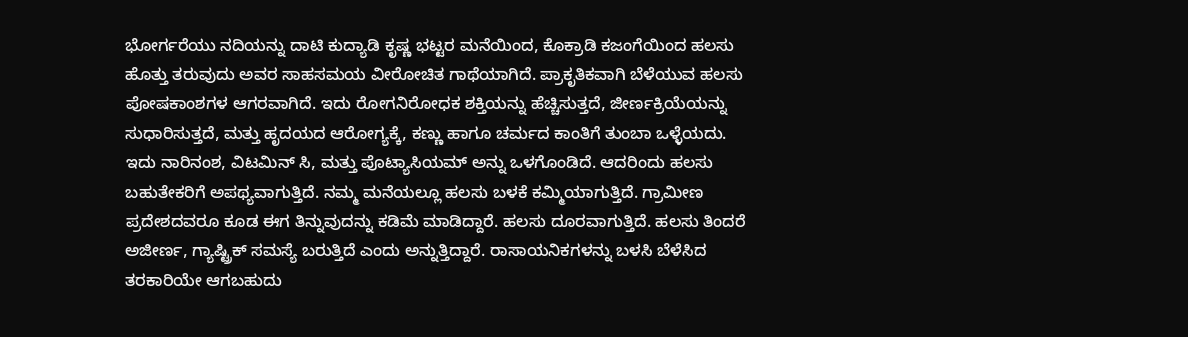ಭೋರ್ಗರೆಯು ನದಿಯನ್ನು ದಾಟಿ ಕುದ್ಯಾಡಿ ಕೃಷ್ಣ ಭಟ್ಟರ ಮನೆಯಿಂದ, ಕೊಕ್ರಾಡಿ ಕಜಂಗೆಯಿಂದ ಹಲಸು ಹೊತ್ತು ತರುವುದು ಅವರ ಸಾಹಸಮಯ ವೀರೋಚಿತ ಗಾಥೆಯಾಗಿದೆ. ಪ್ರಾಕೃತಿಕವಾಗಿ ಬೆಳೆಯುವ ಹಲಸು ಪೋಷಕಾಂಶಗಳ ಆಗರವಾಗಿದೆ. ಇದು ರೋಗನಿರೋಧಕ ಶಕ್ತಿಯನ್ನು ಹೆಚ್ಚಿಸುತ್ತದೆ, ಜೀರ್ಣಕ್ರಿಯೆಯನ್ನು ಸುಧಾರಿಸುತ್ತದೆ, ಮತ್ತು ಹೃದಯದ ಆರೋಗ್ಯಕ್ಕೆ, ಕಣ್ಣು ಹಾಗೂ ಚರ್ಮದ ಕಾಂತಿಗೆ ತುಂಬಾ ಒಳ್ಳೆಯದು. ಇದು ನಾರಿನಂಶ, ವಿಟಮಿನ್ ಸಿ, ಮತ್ತು ಪೊಟ್ಯಾಸಿಯಮ್ ಅನ್ನು ಒಳಗೊಂಡಿದೆ. ಆದರಿಂದು ಹಲಸು ಬಹುತೇಕರಿಗೆ ಅಪಥ್ಯವಾಗುತ್ತಿದೆ. ನಮ್ಮ ಮನೆಯಲ್ಲೂ ಹಲಸು ಬಳಕೆ ಕಮ್ಮಿಯಾಗುತ್ತಿದೆ. ಗ್ರಾಮೀಣ ಪ್ರದೇಶದವರೂ ಕೂಡ ಈಗ ತಿನ್ನುವುದನ್ನು ಕಡಿಮೆ ಮಾಡಿದ್ದಾರೆ. ಹಲಸು ದೂರವಾಗುತ್ತಿದೆ. ಹಲಸು ತಿಂದರೆ ಅಜೀರ್ಣ, ಗ್ಯಾಷ್ಟ್ರಿಕ್ ಸಮಸ್ಯೆ ಬರುತ್ತಿದೆ ಎಂದು ಅನ್ನುತ್ತಿದ್ದಾರೆ. ರಾಸಾಯನಿಕಗಳನ್ನು ಬಳಸಿ ಬೆಳೆಸಿದ ತರಕಾರಿಯೇ ಆಗಬಹುದು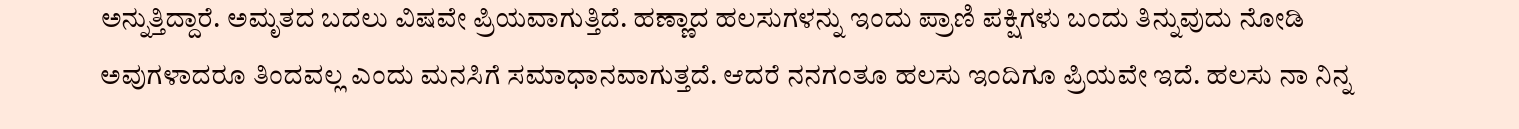ಅನ್ನುತ್ತಿದ್ದಾರೆ. ಅಮೃತದ ಬದಲು ವಿಷವೇ ಪ್ರಿಯವಾಗುತ್ತಿದೆ. ಹಣ್ಣಾದ ಹಲಸುಗಳನ್ನು ಇಂದು ಪ್ರಾಣಿ ಪಕ್ಷಿಗಳು ಬಂದು ತಿನ್ನುವುದು ನೋಡಿ ಅವುಗಳಾದರೂ ತಿಂದವಲ್ಲ ಎಂದು ಮನಸಿಗೆ ಸಮಾಧಾನವಾಗುತ್ತದೆ. ಆದರೆ ನನಗಂತೂ ಹಲಸು ಇಂದಿಗೂ ಪ್ರಿಯವೇ ಇದೆ. ಹಲಸು ನಾ ನಿನ್ನ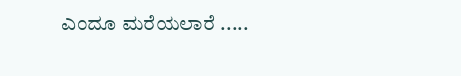ಎಂದೂ ಮರೆಯಲಾರೆ .....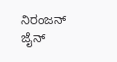ನಿರಂಜನ್ ಜೈನ್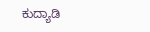ಕುದ್ಯಾಡಿ